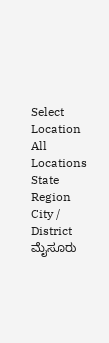Select Location
All Locations
State
Region
City / District
ಮೈಸೂರು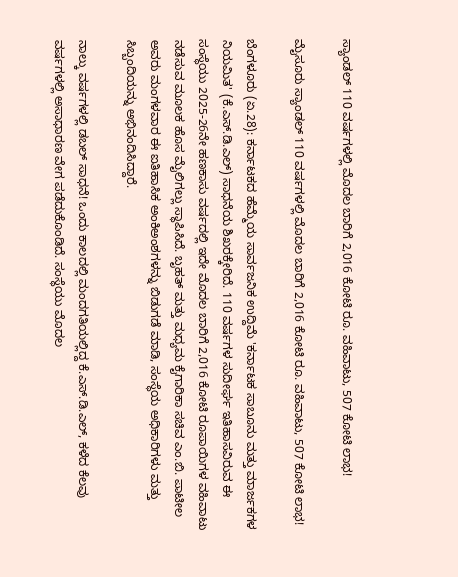ಸ್ಯಾಂಡಲ್ 110 ವರ್ಷಗಳಲ್ಲಿ ಮೊದಲ ಬಾರಿಗೆ 2,016 ಕೋಟಿ ರೂ. ವಹಿವಾಟು, 507 ಕೋಟಿ ಲಾಭ!

ಮೈಸೂರು ಸ್ಯಾಂಡಲ್ 110 ವರ್ಷಗಳಲ್ಲಿ ಮೊದಲ ಬಾರಿಗೆ 2,016 ಕೋಟಿ ರೂ. ವಹಿವಾಟು, 507 ಕೋಟಿ ಲಾಭ!

ಬೆಂಗಳೂರು (ಏ.28): ಕರ್ನಾಟಕದ ಹೆಮ್ಮೆಯ ಸಾರ್ವಜನಿಕ ಉದ್ದಿಮೆ 'ಕರ್ನಾಟಕ ಸಾಬೂನು ಮತ್ತು ಮಾರ್ಜಕಗಳ ನಿಯಮಿತ' (ಕೆ.ಎಸ್.ಡಿ.ಎಲ್) ಸಾಧನೆಯ ಶಿಖರಕ್ಕೇರಿದೆ. 110 ವರ್ಷಗಳ ಸುದೀರ್ಘ ಇತಿಹಾಸವಿರುವ ಈ ಸಂಸ್ಥೆಯು 2025-26ನೇ ಹಣಕಾಸು ವರ್ಷದಲ್ಲಿ ಇದೇ ಮೊದಲ ಬಾರಿಗೆ 2,016 ಕೋಟಿ ರೂಪಾಯಿಗಳ ವಹಿವಾಟು ನಡೆಸುವ ಮೂಲಕ ಹೊಸ ಮೈಲಿಗಲ್ಲು ಸ್ಥಾಪಿಸಿದೆ. ಬೃಹತ್ ಮತ್ತು ಮಧ್ಯಮ ಕೈಗಾರಿಕಾ ಸಚಿವ ಎಂ.ಬಿ. ಪಾಟೀಲ ಅವರು ಮಂಗಳವಾರ ಈ ಐತಿಹಾಸಿಕ ಅಂಕಿಅಂಶಗಳನ್ನು ಬಿಡುಗಡೆ ಮಾಡಿ, ಸಂಸ್ಥೆಯ ಅಧಿಕಾರಿಗಳು ಮತ್ತು ಸಿಬ್ಬಂದಿಯನ್ನು ಅಭಿನಂದಿಸಿದ್ದಾರೆ.

ನಾಲ್ಕು ವರ್ಷಗಳಲ್ಲಿ ಡಬಲ್ ಸಾಧನೆ! ಒಂದು ಕಾಲದಲ್ಲಿ ಮಂದಗತಿಯಲ್ಲಿದ್ದ ಕೆ.ಎಸ್.ಡಿ.ಎಲ್, ಕಳೆದ ಕೆಲವು ವರ್ಷಗಳಲ್ಲಿ ಅಸಾಧಾರಣ ವೇಗ ಪಡೆದುಕೊಂಡಿದೆ. ಸಂಸ್ಥೆಯು ಮೊದಲ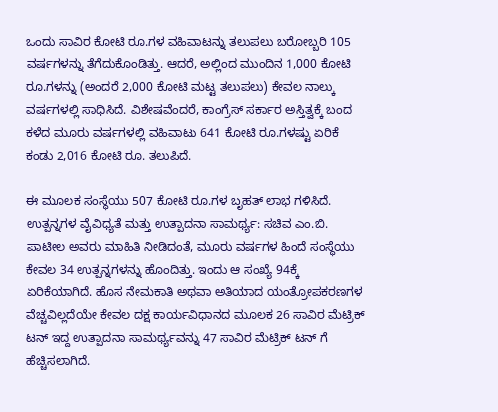ಒಂದು ಸಾವಿರ ಕೋಟಿ ರೂ.ಗಳ ವಹಿವಾಟನ್ನು ತಲುಪಲು ಬರೋಬ್ಬರಿ 105 ವರ್ಷಗಳನ್ನು ತೆಗೆದುಕೊಂಡಿತ್ತು. ಆದರೆ, ಅಲ್ಲಿಂದ ಮುಂದಿನ 1,000 ಕೋಟಿ ರೂ.ಗಳನ್ನು (ಅಂದರೆ 2,000 ಕೋಟಿ ಮಟ್ಟ ತಲುಪಲು) ಕೇವಲ ನಾಲ್ಕು ವರ್ಷಗಳಲ್ಲಿ ಸಾಧಿಸಿದೆ. ವಿಶೇಷವೆಂದರೆ, ಕಾಂಗ್ರೆಸ್ ಸರ್ಕಾರ ಅಸ್ತಿತ್ವಕ್ಕೆ ಬಂದ ಕಳೆದ ಮೂರು ವರ್ಷಗಳಲ್ಲಿ ವಹಿವಾಟು 641 ಕೋಟಿ ರೂ.ಗಳಷ್ಟು ಏರಿಕೆ ಕಂಡು 2,016 ಕೋಟಿ ರೂ. ತಲುಪಿದೆ.

ಈ ಮೂಲಕ ಸಂಸ್ಥೆಯು 507 ಕೋಟಿ ರೂ.ಗಳ ಬೃಹತ್ ಲಾಭ ಗಳಿಸಿದೆ. ಉತ್ಪನ್ನಗಳ ವೈವಿಧ್ಯತೆ ಮತ್ತು ಉತ್ಪಾದನಾ ಸಾಮರ್ಥ್ಯ: ಸಚಿವ ಎಂ.ಬಿ. ಪಾಟೀಲ ಅವರು ಮಾಹಿತಿ ನೀಡಿದಂತೆ, ಮೂರು ವರ್ಷಗಳ ಹಿಂದೆ ಸಂಸ್ಥೆಯು ಕೇವಲ 34 ಉತ್ಪನ್ನಗಳನ್ನು ಹೊಂದಿತ್ತು. ಇಂದು ಆ ಸಂಖ್ಯೆ 94ಕ್ಕೆ ಏರಿಕೆಯಾಗಿದೆ. ಹೊಸ ನೇಮಕಾತಿ ಅಥವಾ ಅತಿಯಾದ ಯಂತ್ರೋಪಕರಣಗಳ ವೆಚ್ಚವಿಲ್ಲದೆಯೇ ಕೇವಲ ದಕ್ಷ ಕಾರ್ಯವಿಧಾನದ ಮೂಲಕ 26 ಸಾವಿರ ಮೆಟ್ರಿಕ್ ಟನ್ ಇದ್ದ ಉತ್ಪಾದನಾ ಸಾಮರ್ಥ್ಯವನ್ನು 47 ಸಾವಿರ ಮೆಟ್ರಿಕ್ ಟನ್ ಗೆ ಹೆಚ್ಚಿಸಲಾಗಿದೆ.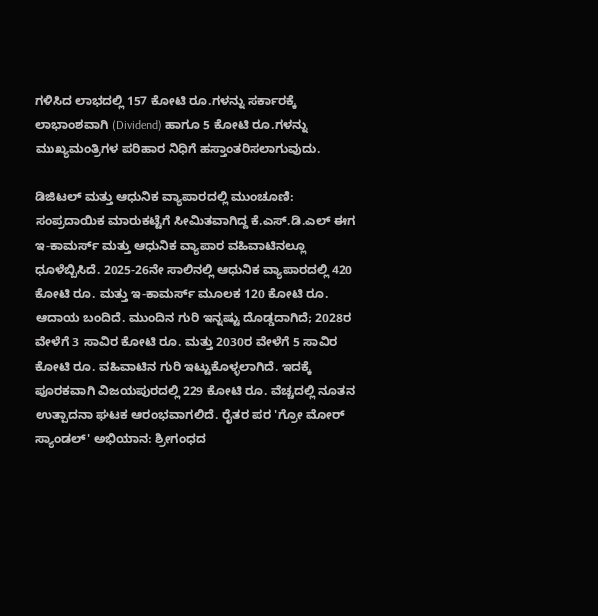ಗಳಿಸಿದ ಲಾಭದಲ್ಲಿ 157 ಕೋಟಿ ರೂ.ಗಳನ್ನು ಸರ್ಕಾರಕ್ಕೆ ಲಾಭಾಂಶವಾಗಿ (Dividend) ಹಾಗೂ 5 ಕೋಟಿ ರೂ.ಗಳನ್ನು ಮುಖ್ಯಮಂತ್ರಿಗಳ ಪರಿಹಾರ ನಿಧಿಗೆ ಹಸ್ತಾಂತರಿಸಲಾಗುವುದು.

ಡಿಜಿಟಲ್ ಮತ್ತು ಆಧುನಿಕ ವ್ಯಾಪಾರದಲ್ಲಿ ಮುಂಚೂಣಿ: ಸಂಪ್ರದಾಯಿಕ ಮಾರುಕಟ್ಟೆಗೆ ಸೀಮಿತವಾಗಿದ್ದ ಕೆ.ಎಸ್.ಡಿ.ಎಲ್ ಈಗ ಇ-ಕಾಮರ್ಸ್ ಮತ್ತು ಆಧುನಿಕ ವ್ಯಾಪಾರ ವಹಿವಾಟಿನಲ್ಲೂ ಧೂಳೆಬ್ಬಿಸಿದೆ. 2025-26ನೇ ಸಾಲಿನಲ್ಲಿ ಆಧುನಿಕ ವ್ಯಾಪಾರದಲ್ಲಿ 420 ಕೋಟಿ ರೂ. ಮತ್ತು ಇ-ಕಾಮರ್ಸ್ ಮೂಲಕ 120 ಕೋಟಿ ರೂ. ಆದಾಯ ಬಂದಿದೆ. ಮುಂದಿನ ಗುರಿ ಇನ್ನಷ್ಟು ದೊಡ್ಡದಾಗಿದೆ; 2028ರ ವೇಳೆಗೆ 3 ಸಾವಿರ ಕೋಟಿ ರೂ. ಮತ್ತು 2030ರ ವೇಳೆಗೆ 5 ಸಾವಿರ ಕೋಟಿ ರೂ. ವಹಿವಾಟಿನ ಗುರಿ ಇಟ್ಟುಕೊಳ್ಳಲಾಗಿದೆ. ಇದಕ್ಕೆ ಪೂರಕವಾಗಿ ವಿಜಯಪುರದಲ್ಲಿ 229 ಕೋಟಿ ರೂ. ವೆಚ್ಚದಲ್ಲಿ ನೂತನ ಉತ್ಪಾದನಾ ಘಟಕ ಆರಂಭವಾಗಲಿದೆ. ರೈತರ ಪರ 'ಗ್ರೋ ಮೋರ್ ಸ್ಯಾಂಡಲ್' ಅಭಿಯಾನ: ಶ್ರೀಗಂಧದ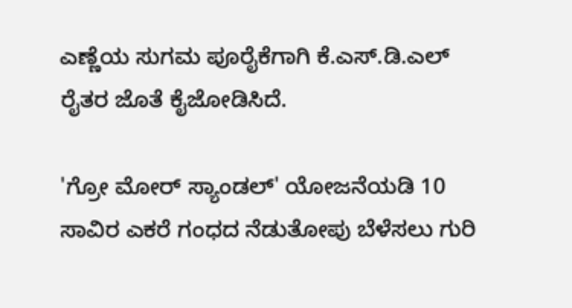ಎಣ್ಣೆಯ ಸುಗಮ ಪೂರೈಕೆಗಾಗಿ ಕೆ.ಎಸ್.ಡಿ.ಎಲ್ ರೈತರ ಜೊತೆ ಕೈಜೋಡಿಸಿದೆ.

'ಗ್ರೋ ಮೋರ್ ಸ್ಯಾಂಡಲ್' ಯೋಜನೆಯಡಿ 10 ಸಾವಿರ ಎಕರೆ ಗಂಧದ ನೆಡುತೋಪು ಬೆಳೆಸಲು ಗುರಿ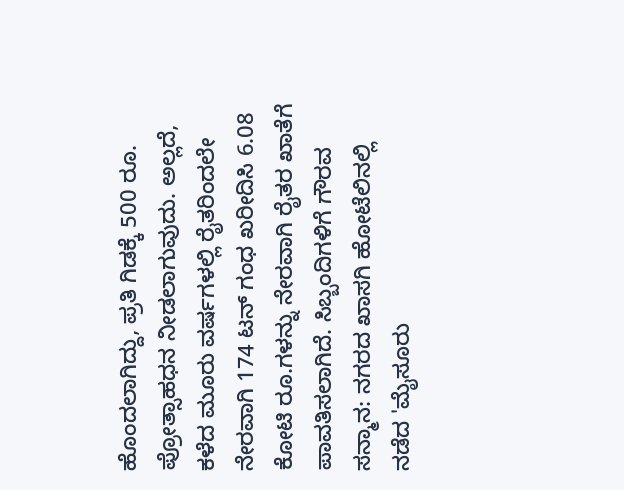ಹೊಂದಲಾಗಿದ್ದು, ಪ್ರತಿ ಗಿಡಕ್ಕೆ 500 ರೂ. ಪ್ರೋತ್ಸಾಹಧನ ನೀಡಲಾಗುವುದು. ಅಲ್ಲದೆ, ಕಳೆದ ಮೂರು ವರ್ಷಗಳಲ್ಲಿ ರೈತರಿಂದಲೇ ನೇರವಾಗಿ 174 ಟನ್ ಗಂಧ ಖರೀದಿಸಿ 6.08 ಕೋಟಿ ರೂ.ಗಳನ್ನು ನೇರವಾಗಿ ರೈತರ ಖಾತೆಗೆ ಪಾವತಿಸಲಾಗಿದೆ. ಸಿಬ್ಬಂದಿಗಳಿಗೆ ಗೌರವ ಸನ್ಮಾನ: ನಗರದ ಖಾಸಗಿ ಹೋಟೆಲಿನಲ್ಲಿ ನಡೆದ 'ಮೈಸೂರು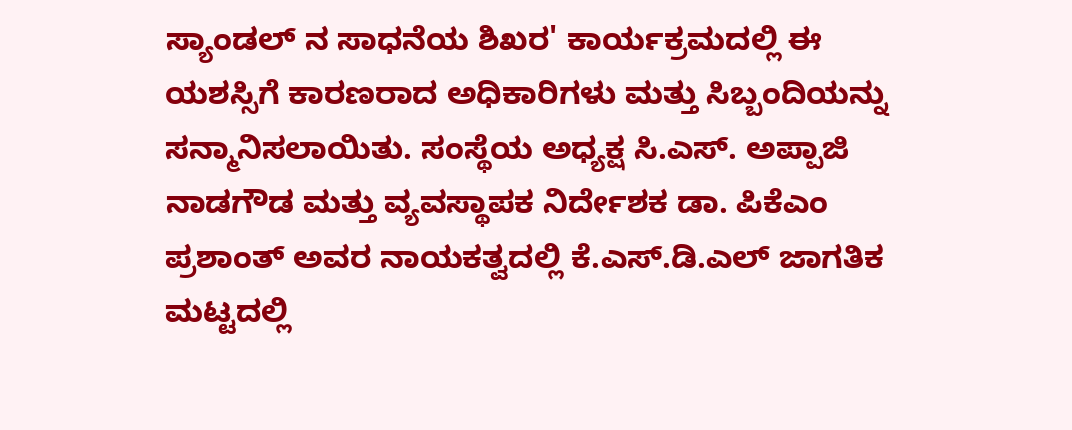ಸ್ಯಾಂಡಲ್ ನ ಸಾಧನೆಯ ಶಿಖರ' ಕಾರ್ಯಕ್ರಮದಲ್ಲಿ ಈ ಯಶಸ್ಸಿಗೆ ಕಾರಣರಾದ ಅಧಿಕಾರಿಗಳು ಮತ್ತು ಸಿಬ್ಬಂದಿಯನ್ನು ಸನ್ಮಾನಿಸಲಾಯಿತು. ಸಂಸ್ಥೆಯ ಅಧ್ಯಕ್ಷ ಸಿ.ಎಸ್. ಅಪ್ಪಾಜಿ ನಾಡಗೌಡ ಮತ್ತು ವ್ಯವಸ್ಥಾಪಕ ನಿರ್ದೇಶಕ ಡಾ. ಪಿಕೆಎಂ ಪ್ರಶಾಂತ್ ಅವರ ನಾಯಕತ್ವದಲ್ಲಿ ಕೆ.ಎಸ್.ಡಿ.ಎಲ್ ಜಾಗತಿಕ ಮಟ್ಟದಲ್ಲಿ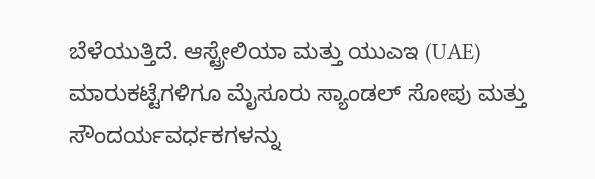ಬೆಳೆಯುತ್ತಿದೆ. ಆಸ್ಟ್ರೇಲಿಯಾ ಮತ್ತು ಯುಎಇ (UAE) ಮಾರುಕಟ್ಟೆಗಳಿಗೂ ಮೈಸೂರು ಸ್ಯಾಂಡಲ್ ಸೋಪು ಮತ್ತು ಸೌಂದರ್ಯವರ್ಧಕಗಳನ್ನು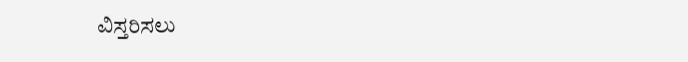ವಿಸ್ತರಿಸಲು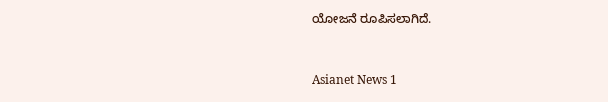ಯೋಜನೆ ರೂಪಿಸಲಾಗಿದೆ.


Asianet News 1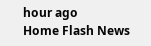hour ago
Home Flash News